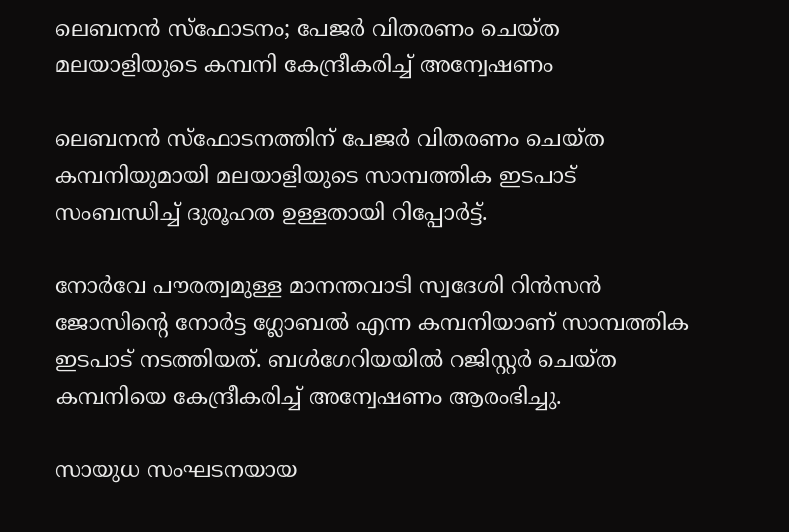ലെബനന്‍ സ്ഫോടനം; പേജര്‍ വിതരണം ചെയ്ത മലയാളിയുടെ കമ്പനി കേന്ദ്രീകരിച്ച് അന്വേഷണം

ലെബനന്‍ സ്ഫോടനത്തിന് പേജര്‍ വിതരണം ചെയ്ത കമ്പനിയുമായി മലയാളിയുടെ സാമ്പത്തിക ഇടപാട് സംബന്ധിച്ച് ദുരൂഹത ഉള്ളതായി റിപ്പോർട്ട്.

നോര്‍വേ പൗരത്വമുള്ള മാനന്തവാടി സ്വദേശി റിന്‍സന്‍ ജോസിന്‍റെ നോര്‍ട്ട ഗ്ലോബല്‍ എന്ന കമ്പനിയാണ് സാമ്പത്തിക ഇടപാട് നടത്തിയത്. ബള്‍ഗേറിയയില്‍ റജിസ്റ്റര്‍ ചെയ്ത കമ്പനിയെ കേന്ദ്രീകരിച്ച് അന്വേഷണം ആരംഭിച്ചു.

സായുധ സംഘടനയായ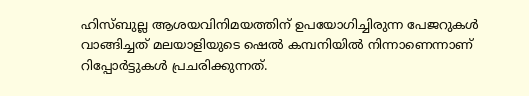ഹിസ്ബുല്ല ആശയവിനിമയത്തിന് ഉപയോഗിച്ചിരുന്ന പേജറുകള്‍ വാങ്ങിച്ചത് മലയാളിയുടെ ഷെല്‍ കമ്പനിയില്‍ നിന്നാണെന്നാണ് റിപ്പോര്‍ട്ടുകള്‍ പ്രചരിക്കുന്നത്.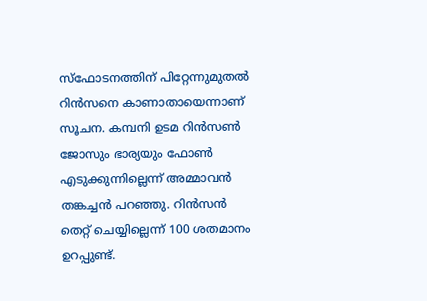സ്ഫോടനത്തിന് പിറ്റേന്നുമുതല്‍ റിന്‍സനെ കാണാതായെന്നാണ് സൂചന. കമ്പനി ഉടമ റിന്‍സണ്‍ ജോസും ഭാര്യയും ഫോണ്‍ എടുക്കുന്നില്ലെന്ന് അമ്മാവന്‍ തങ്കച്ചന്‍ പറഞ്ഞു. റിന്‍സന്‍ തെറ്റ് ചെയ്യില്ലെന്ന് 100 ശതമാനം ഉറപ്പുണ്ട്.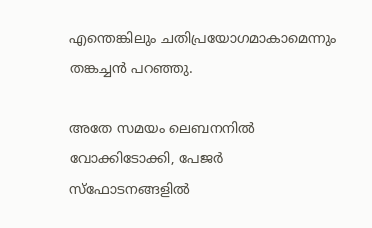എന്തെങ്കിലും ചതിപ്രയോഗമാകാമെന്നും തങ്കച്ചന്‍ പറഞ്ഞു.

അതേ സമയം ലെബനനില്‍ വോക്കിടോക്കി, പേജര്‍ സ്ഫോടനങ്ങളില്‍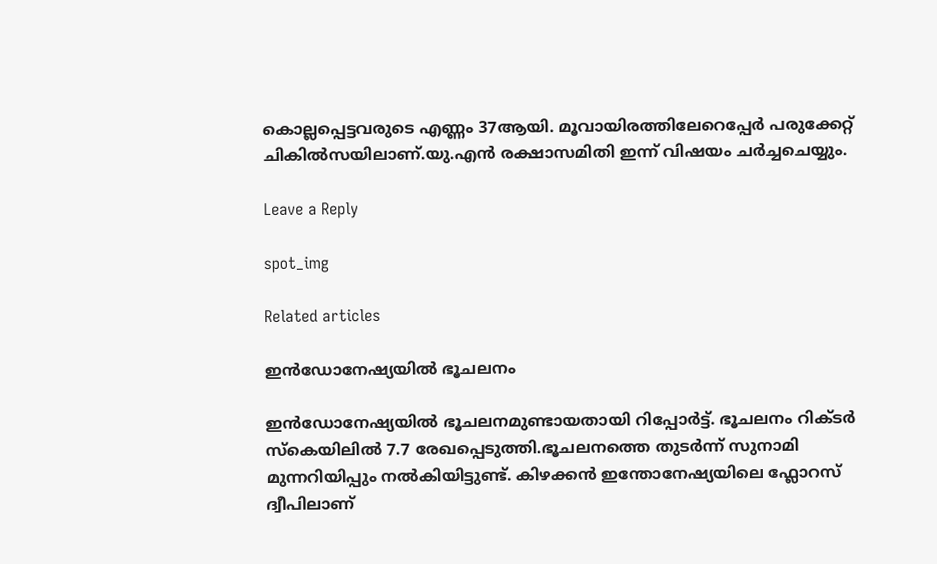കൊല്ലപ്പെട്ടവരുടെ എണ്ണം 37ആയി. മൂവായിരത്തിലേറെപ്പേര്‍ പരുക്കേറ്റ് ചികില്‍സയിലാണ്.യു.എന്‍ രക്ഷാസമിതി ഇന്ന് വിഷയം ചര്‍ച്ചചെയ്യും.

Leave a Reply

spot_img

Related articles

ഇൻഡോനേഷ്യയിൽ ഭൂചലനം

ഇൻഡോനേഷ്യയിൽ ഭൂചലനമുണ്ടായതായി റിപ്പോർട്ട്. ഭൂചലനം റിക്ടർ സ്കെയിലിൽ 7.7 രേഖപ്പെടുത്തി.ഭൂചലനത്തെ തുടർന്ന് സുനാമി മുന്നറിയിപ്പും നൽകിയിട്ടുണ്ട്. കിഴക്കൻ ഇന്തോനേഷ്യയിലെ ഫ്ലോറസ് ദ്വീപിലാണ്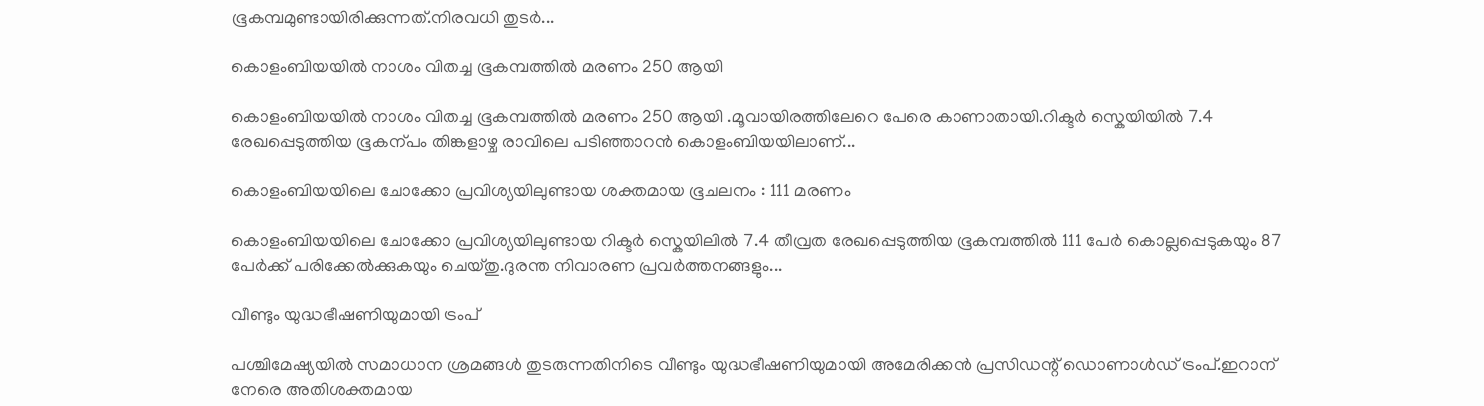ഭൂകമ്പമുണ്ടായിരിക്കുന്നത്.നിരവധി തുടർ...

കൊളംബിയയില്‍ നാശം വിതച്ച ഭൂകമ്പത്തില്‍ മരണം 250 ആയി

കൊളംബിയയില്‍ നാശം വിതച്ച ഭൂകമ്പത്തില്‍ മരണം 250 ആയി .മൂവായിരത്തിലേറെ പേരെ കാണാതായി.റിക്ടർ സ്കെയിയില്‍ 7.4 രേഖപ്പെടുത്തിയ ഭൂകന്പം തിങ്കളാഴ്ച രാവിലെ പടിഞ്ഞാറൻ കൊളംബിയയിലാണ്...

കൊളംബിയയിലെ ചോക്കോ പ്രവിശ്യയിലുണ്ടായ ശക്തമായ ഭൂചലനം : 111 മരണം

കൊളംബിയയിലെ ചോക്കോ പ്രവിശ്യയിലുണ്ടായ റിക്ടർ സ്കെയിലില്‍ 7.4 തീവ്രത രേഖപ്പെടുത്തിയ ഭൂകമ്പത്തില്‍ 111 പേർ കൊല്ലപ്പെടുകയും 87 പേർക്ക് പരിക്കേല്‍ക്കുകയും ചെയ്തു.ദുരന്ത നിവാരണ പ്രവർത്തനങ്ങളും...

വീണ്ടും യുദ്ധഭീഷണിയുമായി ട്രംപ്

പശ്ചിമേഷ്യയിൽ സമാധാന ശ്രമങ്ങൾ തുടരുന്നതിനിടെ വീണ്ടും യുദ്ധഭീഷണിയുമായി അമേരിക്കൻ പ്രസിഡന്റ് ഡൊണാൾഡ് ട്രംപ്.ഇറാന് നേരെ അതിശക്തമായ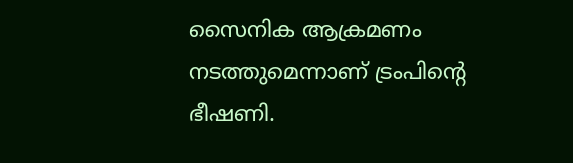സൈനിക ആക്രമണം നടത്തുമെന്നാണ് ട്രംപിന്റെ ഭീഷണി.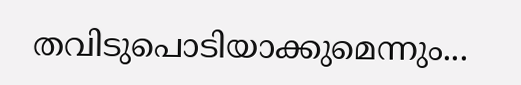തവിടുപൊടിയാക്കുമെന്നും...